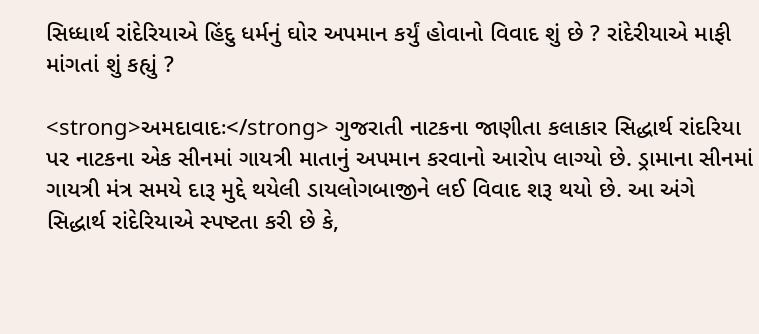સિધ્ધાર્થ રાંદેરિયાએ હિંદુ ધર્મનું ઘોર અપમાન કર્યું હોવાનો વિવાદ શું છે ? રાંદેરીયાએ માફી માંગતાં શું કહ્યું ?

<strong>અમદાવાદઃ</strong> ગુજરાતી નાટકના જાણીતા કલાકાર સિદ્ધાર્થ રાંદરિયા પર નાટકના એક સીનમાં ગાયત્રી માતાનું અપમાન કરવાનો આરોપ લાગ્યો છે. ડ્રામાના સીનમાં ગાયત્રી મંત્ર સમયે દારૂ મુદ્દે થયેલી ડાયલોગબાજીને લઈ વિવાદ શરૂ થયો છે. આ અંગે સિદ્ધાર્થ રાંદેરિયાએ સ્પષ્ટતા કરી છે કે,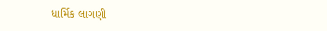ધાર્મિક લાગણી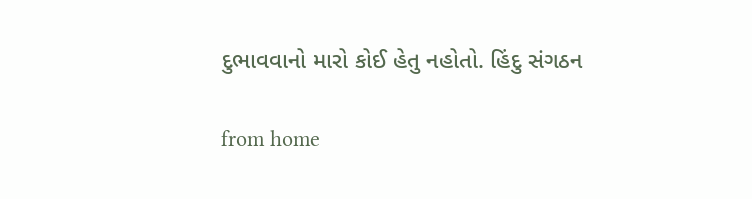દુભાવવાનો મારો કોઈ હેતુ નહોતો. હિંદુ સંગઠન

from home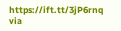https://ift.tt/3jP6rnq
via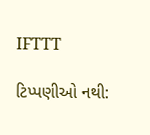IFTTT

ટિપ્પણીઓ નથી: